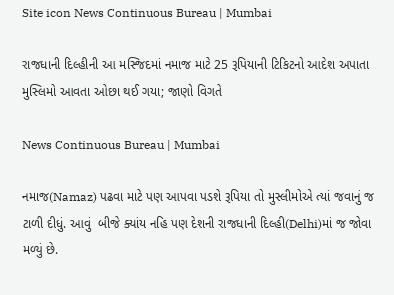Site icon News Continuous Bureau | Mumbai

રાજધાની દિલ્હીની આ મસ્જિદમાં નમાજ માટે 25 રૂપિયાની ટિકિટનો આદેશ અપાતા મુસ્લિમો આવતા ઓછા થઈ ગયા; જાણો વિગતે

News Continuous Bureau | Mumbai

નમાજ(Namaz) પઢવા માટે પણ આપવા પડશે રૂપિયા તો મુસ્લીમોએ ત્યાં જવાનું જ ટાળી દીધું. આવું  બીજે ક્યાંય નહિ પણ દેશની રાજધાની દિલ્હી(Delhi)માં જ જોવા મળ્યું છે.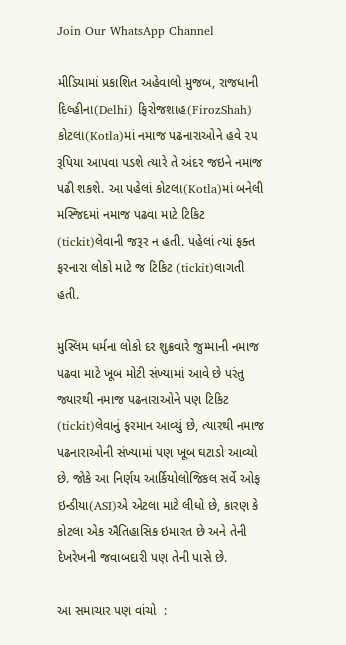Join Our WhatsApp Channel

મીડિયામાં પ્રકાશિત અહેવાલો મુજબ, રાજધાની દિલ્હીના(Delhi) ફિરોજશાહ(FirozShah) કોટલા(Kotla)માં નમાજ પઢનારાઓને હવે ૨૫ રૂપિયા આપવા પડશે ત્યારે તે અંદર જઇને નમાજ પઢી શકશે. આ પહેલાં કોટલા(Kotla)માં બનેલી મસ્જિદમાં નમાજ પઢવા માટે ટિકિટ (tickit)લેવાની જરૂર ન હતી. પહેલાં ત્યાં ફક્ત ફરનારા લોકો માટે જ ટિકિટ (tickit)લાગતી હતી.

મુસ્લિમ ધર્મના લોકો દર શુક્રવારે જુમ્માની નમાજ પઢવા માટે ખૂબ મોટી સંખ્યામાં આવે છે પરંતુ જ્યારથી નમાજ પઢનારાઓને પણ ટિકિટ (tickit)લેવાનું ફરમાન આવ્યું છે, ત્યારથી નમાજ પઢનારાઓની સંખ્યામાં પણ ખૂબ ઘટાડો આવ્યો છે. જોકે આ નિર્ણય આર્કિયોલોજિકલ સર્વે ઓફ ઇન્ડીયા(ASI)એ એટલા માટે લીધો છે, કારણ કે કોટલા એક ઐતિહાસિક ઇમારત છે અને તેની દેખરેખની જવાબદારી પણ તેની પાસે છે.

આ સમાચાર પણ વાંચો  :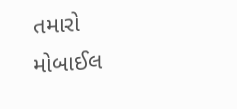તમારો મોબાઈલ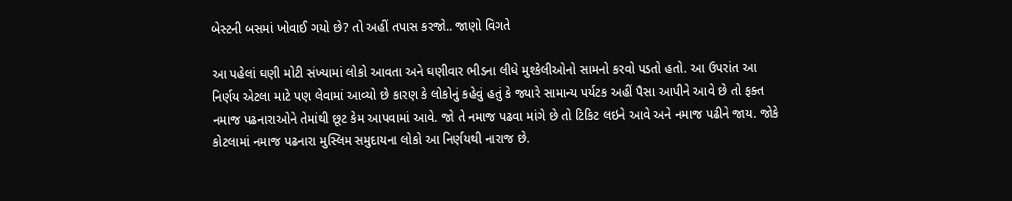બેસ્ટની બસમાં ખોવાઈ ગયો છે? તો અહીં તપાસ કરજો.. જાણો વિગતે

આ પહેલાં ઘણી મોટી સંખ્યામાં લોકો આવતા અને ઘણીવાર ભીડના લીધે મુશ્કેલીઓનો સામનો કરવો પડતો હતો. આ ઉપરાંત આ નિર્ણય એટલા માટે પણ લેવામાં આવ્યો છે કારણ કે લોકોનું કહેવું હતું કે જ્યારે સામાન્ય પર્યટક અહીં પૈસા આપીને આવે છે તો ફક્ત નમાજ પઢનારાઓને તેમાંથી છૂટ કેમ આપવામાં આવે. જો તે નમાજ પઢવા માંગે છે તો ટિકિટ લઇને આવે અને નમાજ પઢીને જાય. જોકે કોટલામાં નમાજ પઢનારા મુસ્લિમ સમુદાયના લોકો આ નિર્ણયથી નારાજ છે.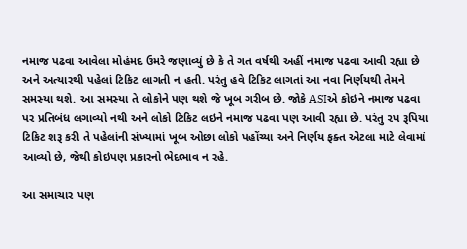નમાજ પઢવા આવેલા મોહંમદ ઉમરે જણાવ્યું છે કે તે ગત વર્ષથી અહીં નમાજ પઢવા આવી રહ્યા છે અને અત્યારથી પહેલાં ટિકિટ લાગતી ન હતી. પરંતુ હવે ટિકિટ લાગતાં આ નવા નિર્ણયથી તેમને સમસ્યા થશે. આ સમસ્યા તે લોકોને પણ થશે જે ખૂબ ગરીબ છે. જોકે ASIએ કોઇને નમાજ પઢવા પર પ્રતિબંધ લગાવ્યો નથી અને લોકો ટિકિટ લઇને નમાજ પઢવા પણ આવી રહ્યા છે. પરંતુ ૨૫ રૂપિયા ટિકિટ શરૂ કરી તે પહેલાંની સંખ્યામાં ખૂબ ઓછા લોકો પહોંચ્યા અને નિર્ણય ફક્ત એટલા માટે લેવામાં આવ્યો છે, જેથી કોઇપણ પ્રકારનો ભેદભાવ ન રહે.

આ સમાચાર પણ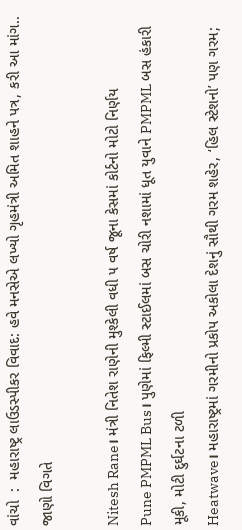વાંચો  :  મહારાષ્ટ્ર લાઉડસ્પીકર વિવાદ: હવે મનસેએ લખ્યો ગૃહમંત્રી અમિત શાહને પત્ર, કરી આ માંગ.. જાણો વિગતે

Nitesh Rane। મંત્રી નિતેશ રાણેની મુશ્કેલી વધી ૫ વર્ષ જૂના કેસમાં કોર્ટનો મોટો નિર્ણય
Pune PMPML Bus। પુણેમાં ફિલ્મી સ્ટાઈલમાં બસ ચોરી નશામાં ધૂત યુવાને PMPML બસ હંકારી મૂકી, મોટી દુર્ઘટના ટળી
Heatwave। મહારાષ્ટ્રમાં ગરમીનો પ્રકોપ અકોલા દેશનું સૌથી ગરમ શહેર, ‘હિલ સ્ટેશનો’ પણ ગરમ;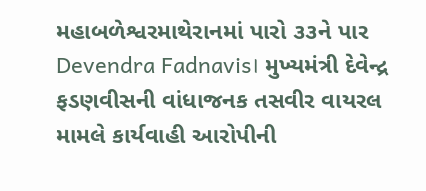મહાબળેશ્વરમાથેરાનમાં પારો ૩૩ને પાર
Devendra Fadnavis। મુખ્યમંત્રી દેવેન્દ્ર ફડણવીસની વાંધાજનક તસવીર વાયરલ મામલે કાર્યવાહી આરોપીની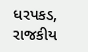ધરપકડ, રાજકીય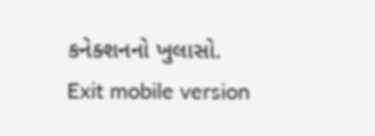કનેક્શનનો ખુલાસો.
Exit mobile version